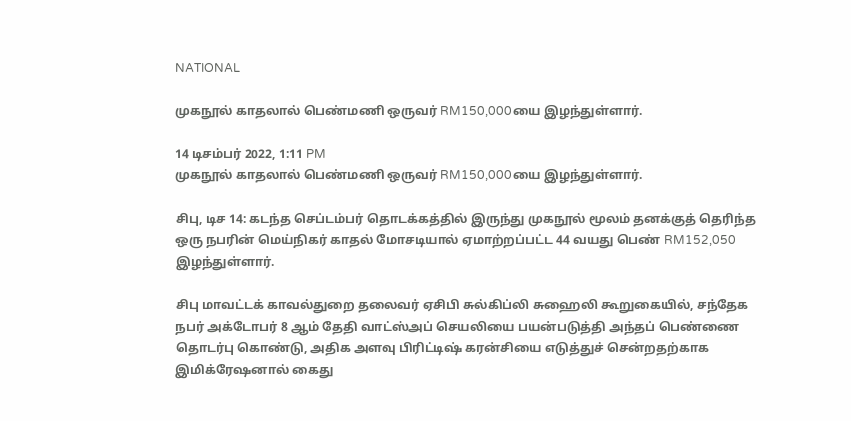NATIONAL

முகநூல் காதலால் பெண்மணி ஒருவர் RM150,000யை இழந்துள்ளார்.

14 டிசம்பர் 2022, 1:11 PM
முகநூல் காதலால் பெண்மணி ஒருவர் RM150,000யை இழந்துள்ளார்.

சிபு, டிச 14: கடந்த செப்டம்பர் தொடக்கத்தில் இருந்து முகநூல் மூலம் தனக்குத் தெரிந்த ஒரு நபரின் மெய்நிகர் காதல் மோசடியால் ஏமாற்றப்பட்ட 44 வயது பெண் RM152,050 இழந்துள்ளார்.

சிபு மாவட்டக் காவல்துறை தலைவர் ஏசிபி சுல்கிப்லி சுஹைலி கூறுகையில், சந்தேக நபர் அக்டோபர் 8 ஆம் தேதி வாட்ஸ்அப் செயலியை பயன்படுத்தி அந்தப் பெண்ணை தொடர்பு கொண்டு, அதிக அளவு பிரிட்டிஷ் கரன்சியை எடுத்துச் சென்றதற்காக இமிக்ரேஷனால் கைது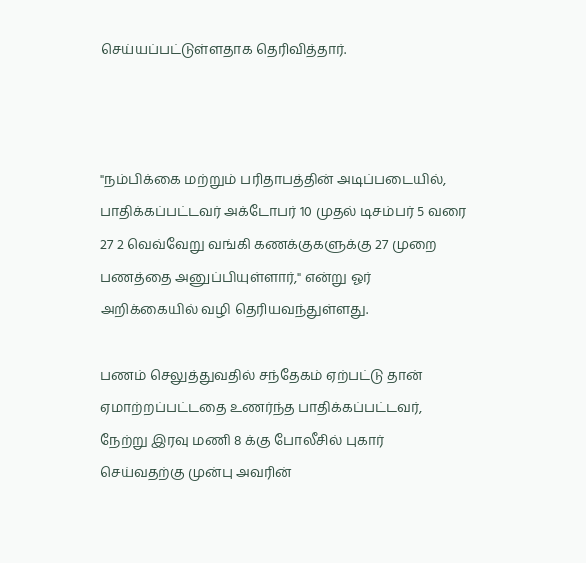செய்யப்பட்டுள்ளதாக தெரிவித்தார்.



"நம்பிக்கை மற்றும் பரிதாபத்தின் அடிப்படையில், பாதிக்கப்பட்டவர் அக்டோபர் 10 முதல் டிசம்பர் 5 வரை 27 2 வெவ்வேறு வங்கி கணக்குகளுக்கு 27 முறை பணத்தை அனுப்பியுள்ளார்," என்று ஓர் அறிக்கையில் வழி தெரியவந்துள்ளது.

பணம் செலுத்துவதில் சந்தேகம் ஏற்பட்டு தான் ஏமாற்றப்பட்டதை உணர்ந்த பாதிக்கப்பட்டவர், நேற்று இரவு மணி 8 க்கு போலீசில் புகார் செய்வதற்கு முன்பு அவரின்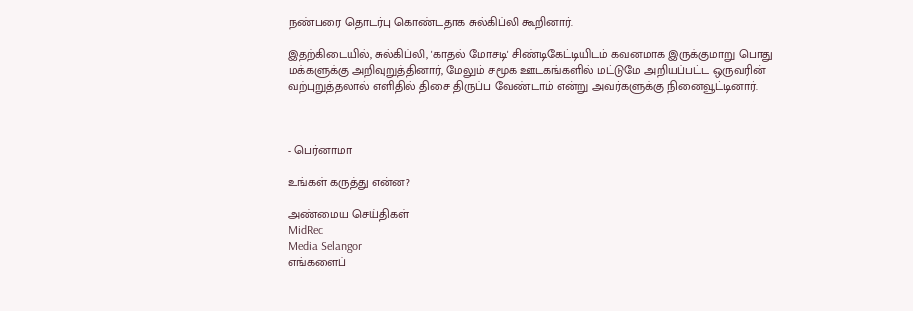நண்பரை தொடர்பு கொண்டதாக சுல்கிப்லி கூறினார்.

இதற்கிடையில், சுல்கிப்லி, 'காதல் மோசடி' சிண்டிகேட்டியிடம் கவனமாக இருக்குமாறு பொது மக்களுக்கு அறிவுறுத்தினார், மேலும் சமூக ஊடகங்களில் மட்டுமே அறியப்பட்ட ஒருவரின் வற்புறுத்தலால் எளிதில் திசை திருப்ப வேண்டாம் என்று அவர்களுக்கு நினைவூட்டினார்.



- பெர்னாமா

உங்கள் கருத்து என்ன?

அண்மைய செய்திகள்
MidRec
Media Selangor
எங்களைப்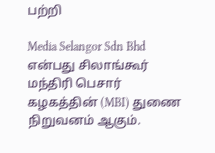பற்றி

Media Selangor Sdn Bhd என்பது சிலாங்கூர் மந்திரி பெசார் கழகத்தின் (MBI) துணை நிறுவனம் ஆகும்.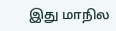இது மாநில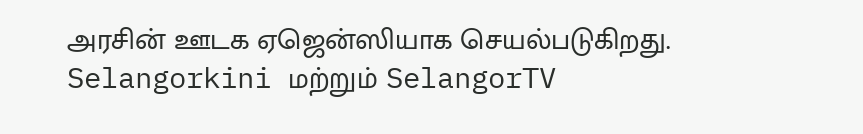அரசின் ஊடக ஏஜென்ஸியாக செயல்படுகிறது. Selangorkini மற்றும் SelangorTV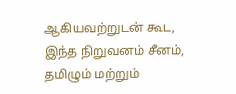ஆகியவற்றுடன் கூட, இந்த நிறுவனம் சீனம், தமிழும் மற்றும்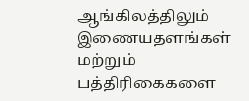ஆங்கிலத்திலும் இணையதளங்கள் மற்றும் பத்திரிகைகளை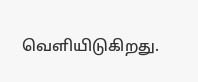வெளியிடுகிறது.